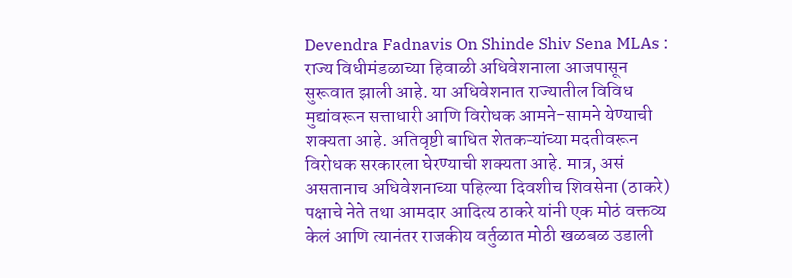Devendra Fadnavis On Shinde Shiv Sena MLAs : राज्य विधीमंडळाच्या हिवाळी अधिवेशनाला आजपासून सुरूवात झाली आहे. या अधिवेशनात राज्यातील विविध मुद्यांवरून सत्ताधारी आणि विरोधक आमने-सामने येण्याची शक्यता आहे. अतिवृष्टी बाधित शेतकऱ्यांच्या मदतीवरून विरोधक सरकारला घेरण्याची शक्यता आहे. मात्र, असं असतानाच अधिवेशनाच्या पहिल्या दिवशीच शिवसेना (ठाकरे) पक्षाचे नेते तथा आमदार आदित्य ठाकरे यांनी एक मोठं वक्तव्य केलं आणि त्यानंतर राजकीय वर्तुळात मोठी खळबळ उडाली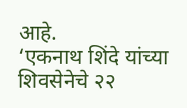आहे.
‘एकनाथ शिंदे यांच्या शिवसेनेचे २२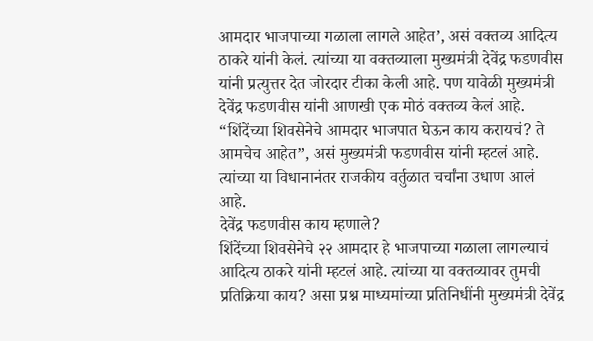आमदार भाजपाच्या गळाला लागले आहेत’, असं वक्तव्य आदित्य ठाकरे यांनी केलं. त्यांच्या या वक्तव्याला मुख्यमंत्री देवेंद्र फडणवीस यांनी प्रत्युत्तर देत जोरदार टीका केली आहे. पण यावेळी मुख्यमंत्री देवेंद्र फडणवीस यांनी आणखी एक मोठं वक्तव्य केलं आहे. “शिंदेंच्या शिवसेनेचे आमदार भाजपात घेऊन काय करायचं? ते आमचेच आहेत”, असं मुख्यमंत्री फडणवीस यांनी म्हटलं आहे. त्यांच्या या विधानानंतर राजकीय वर्तुळात चर्चांना उधाण आलं आहे.
देवेंद्र फडणवीस काय म्हणाले?
शिंदेंच्या शिवसेनेचे २२ आमदार हे भाजपाच्या गळाला लागल्याचं आदित्य ठाकरे यांनी म्हटलं आहे. त्यांच्या या वक्तव्यावर तुमची प्रतिक्रिया काय? असा प्रश्न माध्यमांच्या प्रतिनिधींनी मुख्यमंत्री देवेंद्र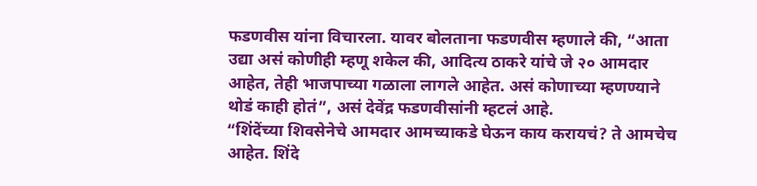फडणवीस यांना विचारला. यावर बोलताना फडणवीस म्हणाले की, “आता उद्या असं कोणीही म्हणू शकेल की, आदित्य ठाकरे यांचे जे २० आमदार आहेत, तेही भाजपाच्या गळाला लागले आहेत. असं कोणाच्या म्हणण्याने थोडं काही होतं”, असं देवेंद्र फडणवीसांनी म्हटलं आहे.
“शिंदेंच्या शिवसेनेचे आमदार आमच्याकडे घेऊन काय करायचं? ते आमचेच आहेत. शिंदे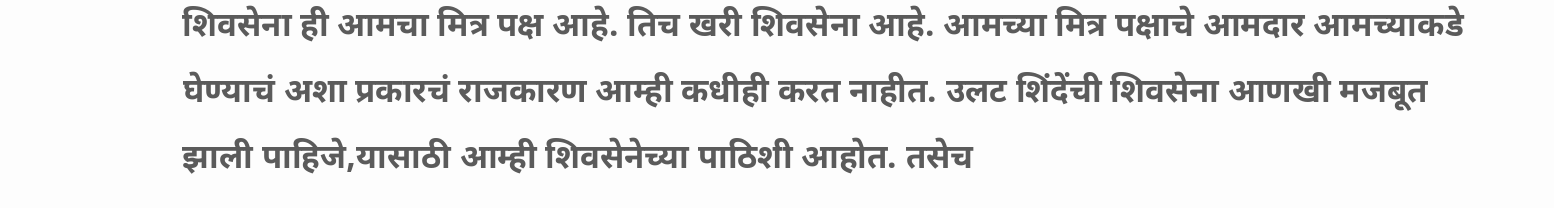शिवसेना ही आमचा मित्र पक्ष आहे. तिच खरी शिवसेना आहे. आमच्या मित्र पक्षाचे आमदार आमच्याकडे घेण्याचं अशा प्रकारचं राजकारण आम्ही कधीही करत नाहीत. उलट शिंदेंची शिवसेना आणखी मजबूत झाली पाहिजे,यासाठी आम्ही शिवसेनेच्या पाठिशी आहोत. तसेच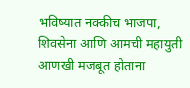भविष्यात नक्कीच भाजपा, शिवसेना आणि आमची महायुती आणखी मजबूत होताना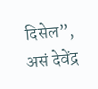दिसेल”, असं देवेंद्र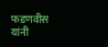फडणवीस यांनी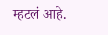म्हटलं आहे.